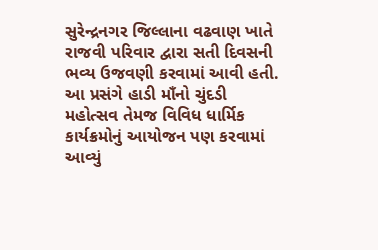સુરેન્દ્રનગર જિલ્લાના વઢવાણ ખાતે રાજવી પરિવાર દ્વારા સતી દિવસની ભવ્ય ઉજવણી કરવામાં આવી હતી. આ પ્રસંગે હાડી માઁનો ચુંદડી મહોત્સવ તેમજ વિવિધ ધાર્મિક કાર્યક્રમોનું આયોજન પણ કરવામાં આવ્યું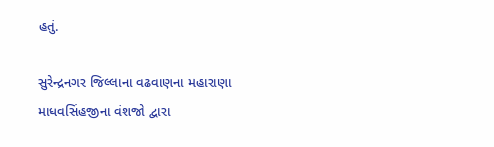હતું.

સુરેન્દ્રનગર જિલ્લાના વઢવાણના મહારાણા માધવસિંહજીના વંશજો દ્વારા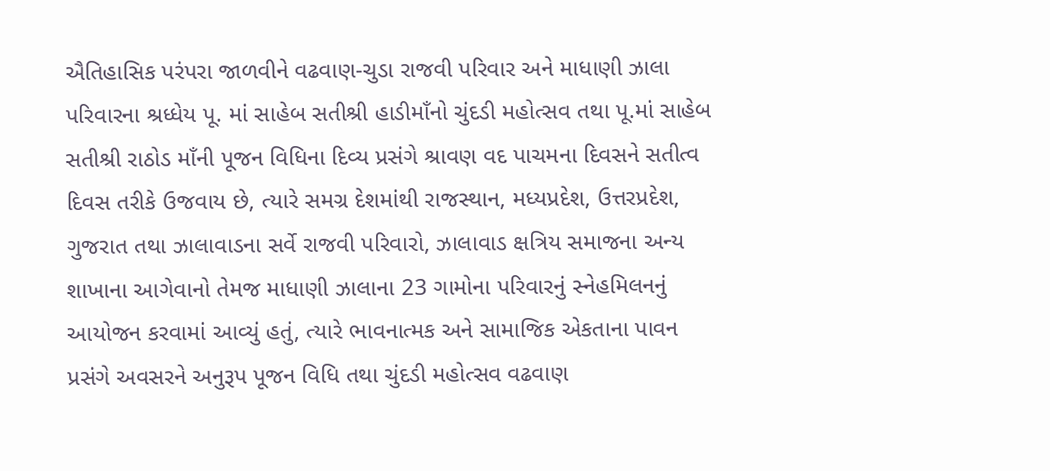ઐતિહાસિક પરંપરા જાળવીને વઢવાણ-ચુડા રાજવી પરિવાર અને માધાણી ઝાલા પરિવારના શ્રધ્ધેય પૂ. માં સાહેબ સતીશ્રી હાડીમાઁનો ચુંદડી મહોત્સવ તથા પૂ.માં સાહેબ સતીશ્રી રાઠોડ માઁની પૂજન વિધિના દિવ્ય પ્રસંગે શ્રાવણ વદ પાચમના દિવસને સતીત્વ દિવસ તરીકે ઉજવાય છે, ત્યારે સમગ્ર દેશમાંથી રાજસ્થાન, મધ્યપ્રદેશ, ઉત્તરપ્રદેશ, ગુજરાત તથા ઝાલાવાડના સર્વે રાજવી પરિવારો, ઝાલાવાડ ક્ષત્રિય સમાજના અન્ય શાખાના આગેવાનો તેમજ માધાણી ઝાલાના 23 ગામોના પરિવારનું સ્નેહમિલનનું આયોજન કરવામાં આવ્યું હતું, ત્યારે ભાવનાત્મક અને સામાજિક એકતાના પાવન પ્રસંગે અવસરને અનુરૂપ પૂજન વિધિ તથા ચુંદડી મહોત્સવ વઢવાણ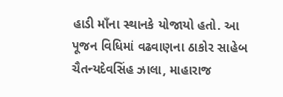હાડી માઁના સ્થાનકે યોજાયો હતો. આ પૂજન વિધિમાં વઢવાણના ઠાકોર સાહેબ ચૈતન્યદેવસિંહ ઝાલા, માહારાજ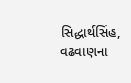સિદ્ધાર્થસિંહ, વઢવાણના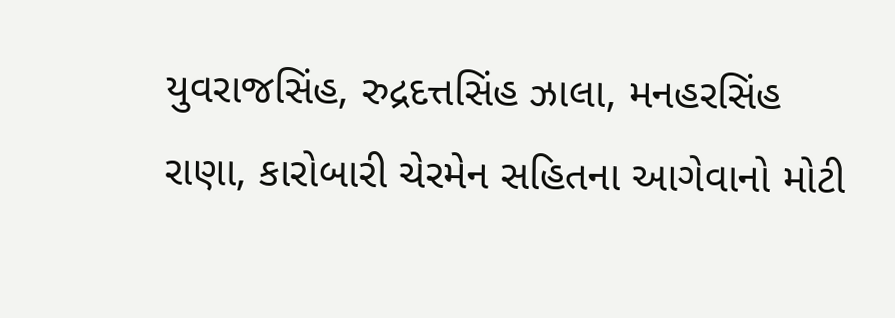યુવરાજસિંહ, રુદ્રદત્તસિંહ ઝાલા, મનહરસિંહ રાણા, કારોબારી ચેરમેન સહિતના આગેવાનો મોટી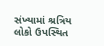સંખ્યામાં શ્રત્રિય લોકો ઉપસ્થિત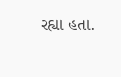રહ્યા હતા.